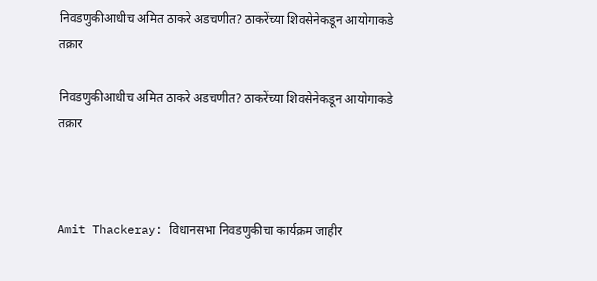निवडणुकीआधीच अमित ठाकरे अडचणीत? ठाकरेंच्या शिवसेनेकडून आयोगाकडे तक्रार

निवडणुकीआधीच अमित ठाकरे अडचणीत? ठाकरेंच्या शिवसेनेकडून आयोगाकडे तक्रार



Amit Thackeray: विधानसभा निवडणुकीचा कार्यक्रम जाहीर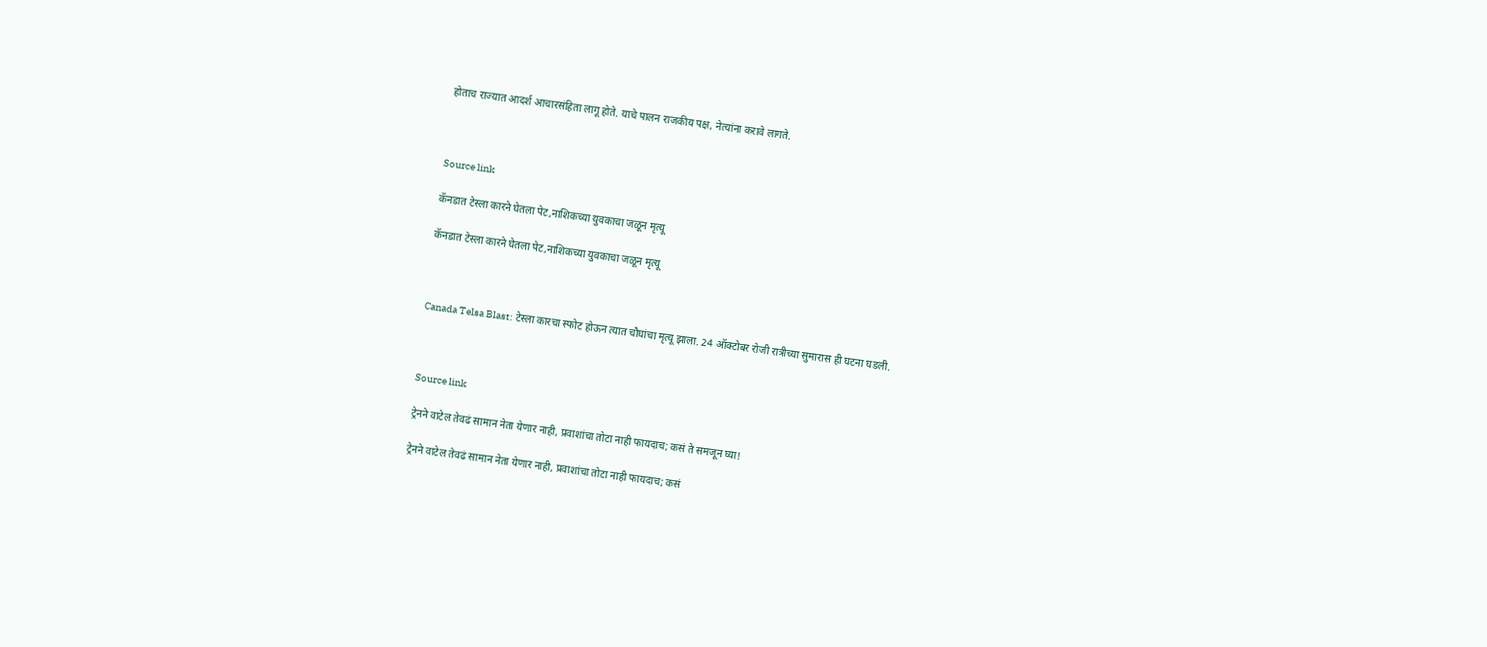होताच राज्यात आदर्श आचारसंहिता लागू होते. याचे पालन राजकीय पक्ष, नेत्यांना करावे लागते.



Source link

कॅनडात टेस्ला कारने घेतला पेट,नाशिकच्या युवकाचा जळून मृत्यू

कॅनडात टेस्ला कारने घेतला पेट,नाशिकच्या युवकाचा जळून मृत्यू



Canada Telsa Blast: टेस्ला कारचा स्फोट होऊन त्यात चौघांचा मृत्यू झाला. 24 ऑक्टोबर रोजी रात्रीच्या सुमारास ही घटना घडली.



Source link

ट्रेनने वाटेल तेवढं सामान नेता येणार नाही, प्रवाशांचा तोटा नाही फायदाच; कसं ते समजून घ्या!

ट्रेनने वाटेल तेवढं सामान नेता येणार नाही, प्रवाशांचा तोटा नाही फायदाच; कसं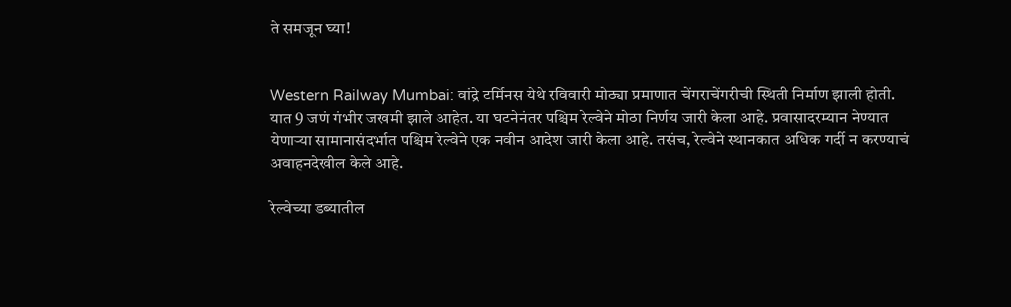ते समजून घ्या!


Western Railway Mumbai: वांद्रे टर्मिनस येथे रविवारी मोठ्या प्रमाणात चेंगराचेंगरीची स्थिती निर्माण झाली होती. यात 9 जणं गंभीर जखमी झाले आहेत. या घटनेनंतर पश्चिम रेल्वेने मोठा निर्णय जारी केला आहे. प्रवासादरम्यान नेण्यात येणाऱ्या सामानासंदर्भात पश्चिम रेल्वेने एक नवीन आदेश जारी केला आहे. तसंच, रेल्वेने स्थानकात अधिक गर्दी न करण्याचं अवाहनदेखील केले आहे.

रेल्वेच्या डब्यातील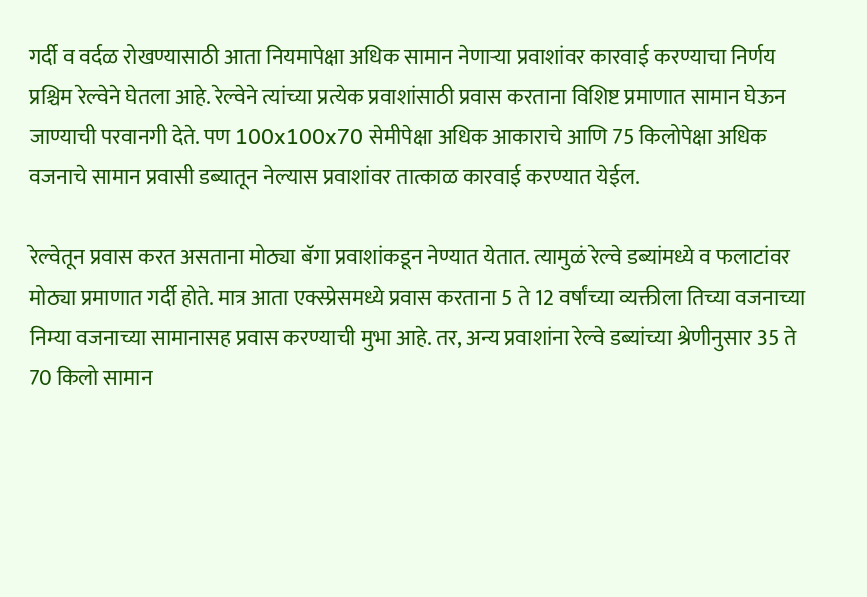गर्दी व वर्दळ रोखण्यासाठी आता नियमापेक्षा अधिक सामान नेणाऱ्या प्रवाशांवर कारवाई करण्याचा निर्णय प्रश्चिम रेल्वेने घेतला आहे. रेल्वेने त्यांच्या प्रत्येक प्रवाशांसाठी प्रवास करताना विशिष्ट प्रमाणात सामान घेऊन जाण्याची परवानगी देते. पण 100x100x70 सेमीपेक्षा अधिक आकाराचे आणि 75 किलोपेक्षा अधिक वजनाचे सामान प्रवासी डब्यातून नेल्यास प्रवाशांवर तात्काळ कारवाई करण्यात येईल.

रेल्वेतून प्रवास करत असताना मोठ्या बॅगा प्रवाशांकडून नेण्यात येतात. त्यामुळं रेल्वे डब्यांमध्ये व फलाटांवर मोठ्या प्रमाणात गर्दी होते. मात्र आता एक्स्प्रेसमध्ये प्रवास करताना 5 ते 12 वर्षांच्या व्यक्तीला तिच्या वजनाच्या निम्या वजनाच्या सामानासह प्रवास करण्याची मुभा आहे. तर, अन्य प्रवाशांना रेल्वे डब्यांच्या श्रेणीनुसार 35 ते 70 किलो सामान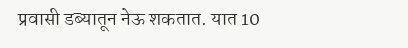प्रवासी डब्यातून नेऊ शकतात. यात 10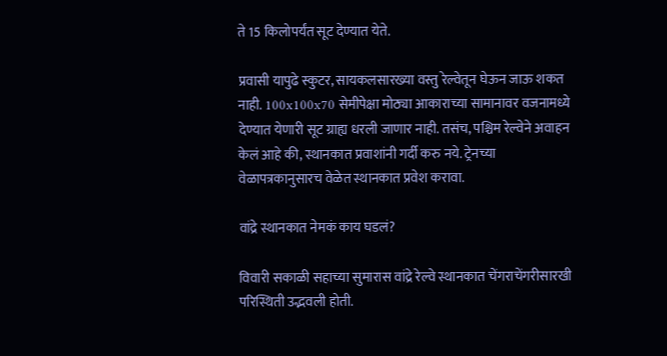ते 15 किलोपर्यंत सूट देण्यात येते.

प्रवासी यापुढे स्कुटर, सायकलसारख्या वस्तु रेल्वेतून घेऊन जाऊ शकत नाही. 100x100x70 सेमीपेक्षा मोठ्या आकाराच्या सामानावर वजनामध्ये देण्यात येणारी सूट ग्राह्य धरली जाणार नाही. तसंच, पश्चिम रेल्वेने अवाहन केलं आहे की, स्थानकात प्रवाशांनी गर्दी करु नये. ट्रेनच्या वेळापत्रकानुसारच वेळेत स्थानकात प्रवेश करावा.

वांद्रे स्थानकात नेमकं काय घडलं?

विवारी सकाळी सहाच्या सुमारास वांद्रे रेल्वे स्थानकात चेंगराचेंगरीसारखी परिस्थिती उद्भवली होती.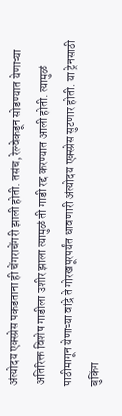अंत्योदय एक्स्प्रेस पकडताना ही चेंगराचेंगरी झाली होती. तसंच, रेल्वेकडून सोडण्यात येणाऱ्या अतिरिक्त विशेष गाडीला उशीर झाला त्यामुळं ती गाडी रद्द करण्यात आली होती. त्यामुळं पाठीमागून येणाऱ्या वांद्रे ते गोरखपूरपर्यंत धावणारी अंत्योदय एक्स्प्रेस सुटणार होती. या ट्रेनसाठी बुकिंग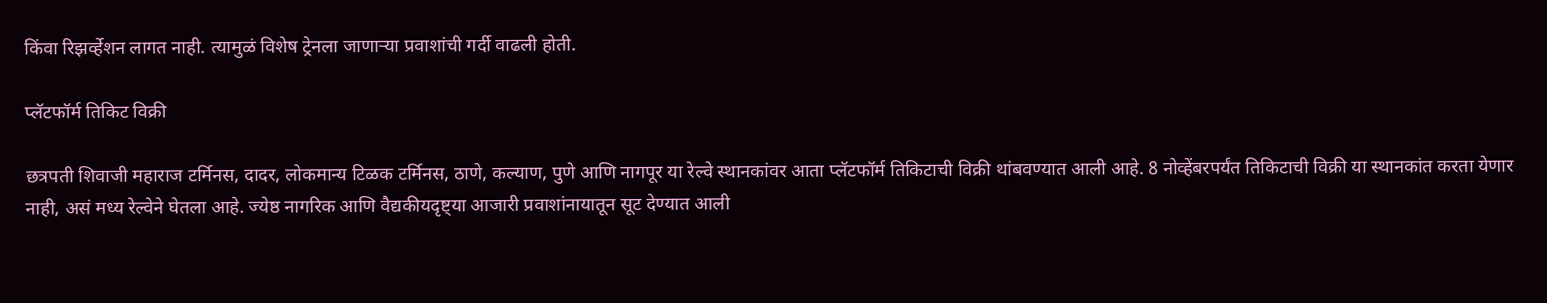किंवा रिझर्व्हेशन लागत नाही. त्यामुळं विशेष ट्रेनला जाणाऱ्या प्रवाशांची गर्दी वाढली होती.

प्लॅटफॉर्म तिकिट विक्री

छत्रपती शिवाजी महाराज टर्मिनस, दादर, लोकमान्य टिळक टर्मिनस, ठाणे, कल्याण, पुणे आणि नागपूर या रेल्वे स्थानकांवर आता प्लॅटफॉर्म तिकिटाची विक्री थांबवण्यात आली आहे. 8 नोव्हेंबरपर्यंत तिकिटाची विक्री या स्थानकांत करता येणार नाही, असं मध्य रेल्वेने घेतला आहे. ज्येष्ठ नागरिक आणि वैद्यकीयदृष्ट्या आजारी प्रवाशांनायातून सूट देण्यात आली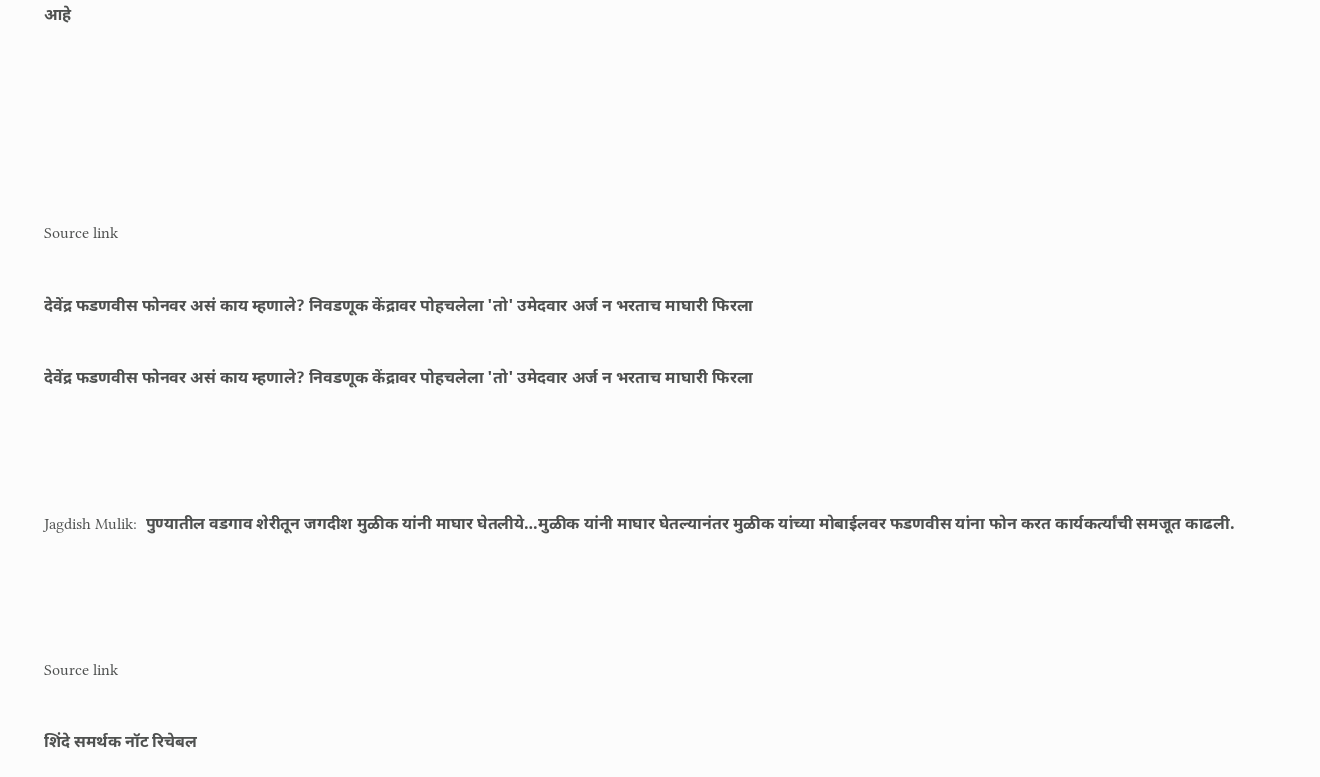आहे





Source link

देवेंद्र फडणवीस फोनवर असं काय म्हणाले? निवडणूक केंद्रावर पोहचलेला 'तो' उमेदवार अर्ज न भरताच माघारी फिरला

देवेंद्र फडणवीस फोनवर असं काय म्हणाले? निवडणूक केंद्रावर पोहचलेला 'तो' उमेदवार अर्ज न भरताच माघारी फिरला



Jagdish Mulik:  पुण्यातील वडगाव शेरीतून जगदीश मुळीक यांनी माघार घेतलीये…मुळीक यांनी माघार घेतल्यानंतर मुळीक यांच्या मोबाईलवर फडणवीस यांना फोन करत कार्यकर्त्यांची समजूत काढली.



Source link

शिंदे समर्थक नॉट रिचेबल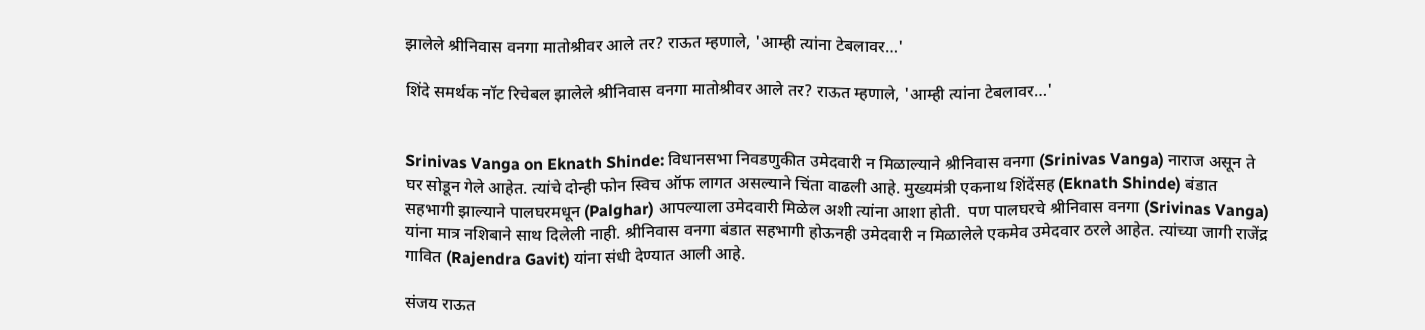झालेले श्रीनिवास वनगा मातोश्रीवर आले तर? राऊत म्हणाले, 'आम्ही त्यांना टेबलावर…'

शिंदे समर्थक नॉट रिचेबल झालेले श्रीनिवास वनगा मातोश्रीवर आले तर? राऊत म्हणाले, 'आम्ही त्यांना टेबलावर…'


Srinivas Vanga on Eknath Shinde: विधानसभा निवडणुकीत उमेदवारी न मिळाल्याने श्रीनिवास वनगा (Srinivas Vanga) नाराज असून ते घर सोडून गेले आहेत. त्यांचे दोन्ही फोन स्विच ऑफ लागत असल्याने चिंता वाढली आहे. मुख्यमंत्री एकनाथ शिंदेंसह (Eknath Shinde) बंडात सहभागी झाल्याने पालघरमधून (Palghar) आपल्याला उमेदवारी मिळेल अशी त्यांना आशा होती.  पण पालघरचे श्रीनिवास वनगा (Srivinas Vanga) यांना मात्र नशिबाने साथ दिलेली नाही. श्रीनिवास वनगा बंडात सहभागी होऊनही उमेदवारी न मिळालेले एकमेव उमेदवार ठरले आहेत. त्यांच्या जागी राजेंद्र गावित (Rajendra Gavit) यांना संधी देण्यात आली आहे.

संजय राऊत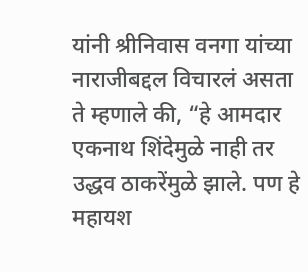यांनी श्रीनिवास वनगा यांच्या नाराजीबद्दल विचारलं असता ते म्हणाले की, “हे आमदार एकनाथ शिंदेमुळे नाही तर उद्धव ठाकरेंमुळे झाले. पण हे महायश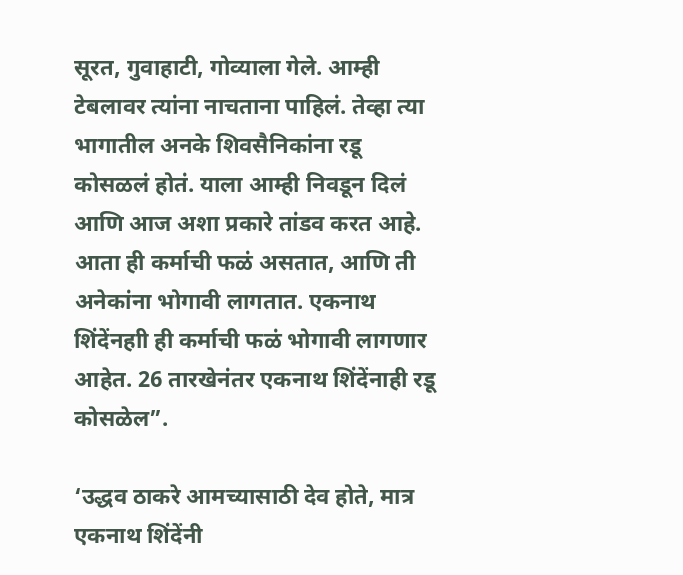सूरत, गुवाहाटी, गोव्याला गेले. आम्ही टेबलावर त्यांना नाचताना पाहिलं. तेव्हा त्या भागातील अनके शिवसैनिकांना रडू कोसळलं होतं. याला आम्ही निवडून दिलं आणि आज अशा प्रकारे तांडव करत आहे. आता ही कर्माची फळं असतात, आणि ती अनेकांना भोगावी लागतात. एकनाथ शिंदेंनहाी ही कर्माची फळं भोगावी लागणार आहेत. 26 तारखेनंतर एकनाथ शिंदेंनाही रडू कोसळेल”.

‘उद्धव ठाकरे आमच्यासाठी देव होते, मात्र एकनाथ शिंदेंनी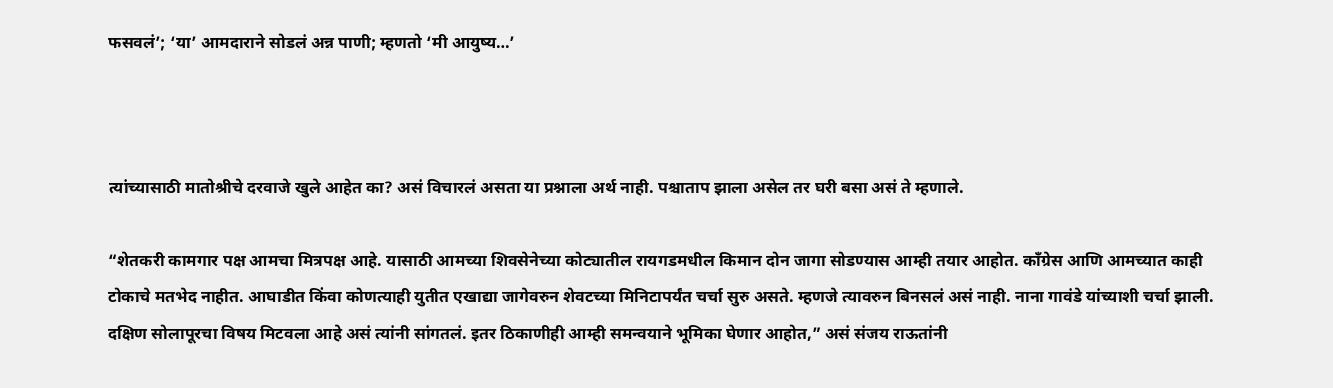फसवलं’; ‘या’ आमदाराने सोडलं अन्न पाणी; म्हणतो ‘मी आयुष्य…’



त्यांच्यासाठी मातोश्रीचे दरवाजे खुले आहेत का? असं विचारलं असता या प्रश्नाला अर्थ नाही. पश्चाताप झाला असेल तर घरी बसा असं ते म्हणाले.

“शेतकरी कामगार पक्ष आमचा मित्रपक्ष आहे. यासाठी आमच्या शिवसेनेच्या कोट्यातील रायगडमधील किमान दोन जागा सोडण्यास आम्ही तयार आहोत. काँग्रेस आणि आमच्यात काही टोकाचे मतभेद नाहीत. आघाडीत किंवा कोणत्याही युतीत एखाद्या जागेवरुन शेवटच्या मिनिटापर्यंत चर्चा सुरु असते. म्हणजे त्यावरुन बिनसलं असं नाही. नाना गावंडे यांच्याशी चर्चा झाली. दक्षिण सोलापूरचा विषय मिटवला आहे असं त्यांनी सांगतलं. इतर ठिकाणीही आम्ही समन्वयाने भूमिका घेणार आहोत,” असं संजय राऊतांनी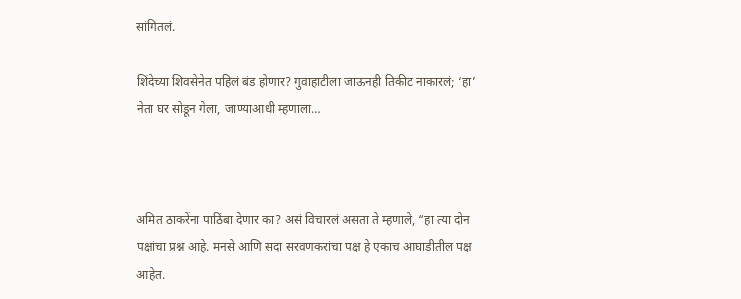सांगितलं.

शिंदेच्या शिवसेनेत पहिलं बंड होणार? गुवाहाटीला जाऊनही तिकीट नाकारलं; ‘हा’ नेता घर सोडून गेला, जाण्याआधी म्हणाला…



अमित ठाकरेंना पाठिंबा देणार का? असं विचारलं असता ते म्हणाले, “हा त्या दोन पक्षांचा प्रश्न आहे. मनसे आणि सदा सरवणकरांचा पक्ष हे एकाच आघाडीतील पक्ष आहेत.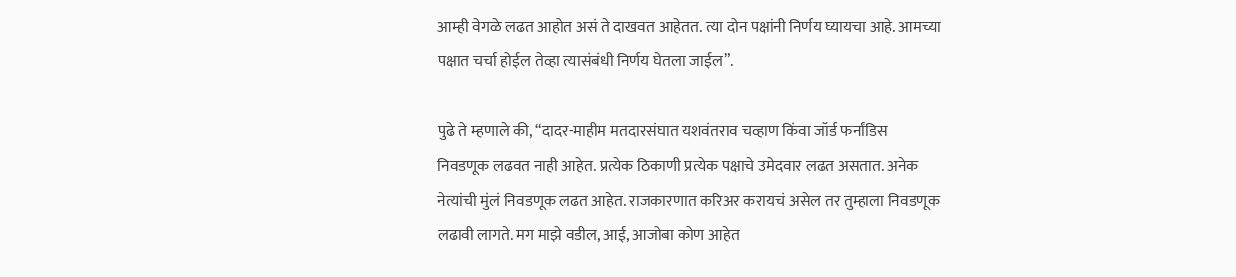आम्ही वेगळे लढत आहोत असं ते दाखवत आहेतत. त्या दोन पक्षांनी निर्णय घ्यायचा आहे. आमच्या पक्षात चर्चा होईल तेव्हा त्यासंबंधी निर्णय घेतला जाईल”.

पुढे ते म्हणाले की, “दादर-माहीम मतदारसंघात यशवंतराव चव्हाण किंवा जॉर्ड फर्नांडिस निवडणूक लढवत नाही आहेत. प्रत्येक ठिकाणी प्रत्येक पक्षाचे उमेदवार लढत असतात. अनेक नेत्यांची मुंलं निवडणूक लढत आहेत. राजकारणात करिअर करायचं असेल तर तुम्हाला निवडणूक लढावी लागते. मग माझे वडील, आई, आजोबा कोण आहेत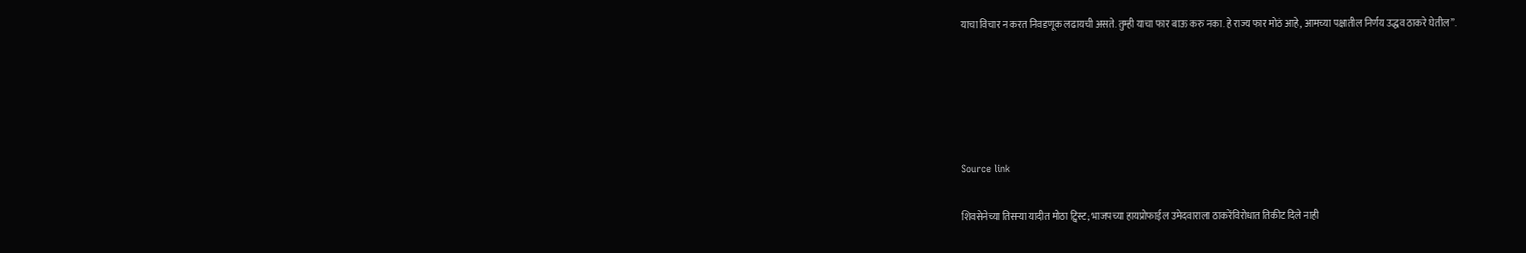याचा विचार न करत निवडणूक लढायची असते. तुम्ही याचा फार बाऊ करु नका. हे राज्य फार मोठं आहे, आमच्या पक्षातील निर्णय उद्धव ठाकरे घेतील”.





Source link

शिवसेनेच्या तिसऱ्या यादीत मोठा ट्विस्ट; भाजपच्या हायप्रोफाईल उमेदवाराला ठाकरेंविरोधात तिकीट दिले नाही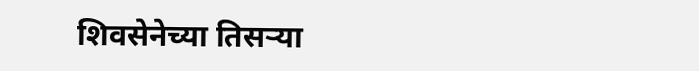शिवसेनेच्या तिसऱ्या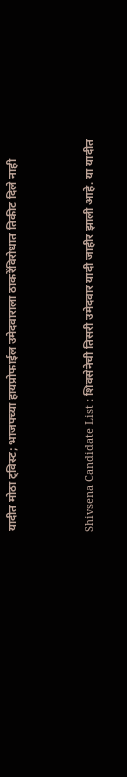यादीत मोठा ट्विस्ट; भाजपच्या हायप्रोफाईल उमेदवाराला ठाकरेंविरोधात तिकीट दिले नाही



Shivsena Candidate List : शिवसेनेची तिसरी उमेदवार यादी जाहीर झाली आहे. या यादीत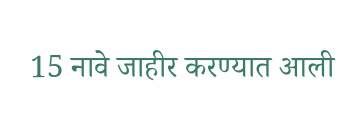15 नावे जाहीर करण्यात आली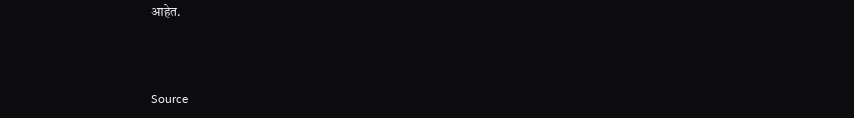आहेत.



Source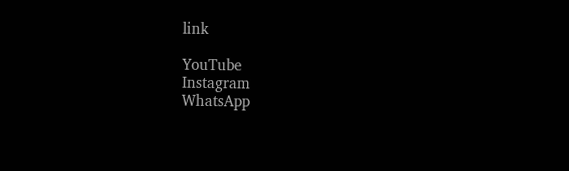link

YouTube
Instagram
WhatsApp